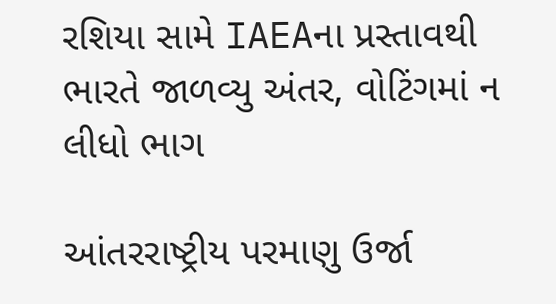રશિયા સામે IAEAના પ્રસ્તાવથી ભારતે જાળવ્યુ અંતર, વોટિંગમાં ન લીધો ભાગ

આંતરરાષ્ટ્રીય પરમાણુ ઉર્જા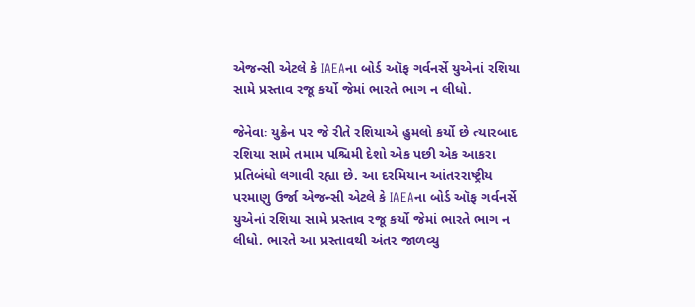એજન્સી એટલે કે IAEAના બોર્ડ ઑફ ગર્વનર્સે યુએનાં રશિયા સામે પ્રસ્તાવ રજૂ કર્યો જેમાં ભારતે ભાગ ન લીધો.

જેનેવાઃ યુક્રેન પર જે રીતે રશિયાએ હુમલો કર્યો છે ત્યારબાદ રશિયા સામે તમામ પશ્ચિમી દેશો એક પછી એક આકરા પ્રતિબંધો લગાવી રહ્યા છે. આ દરમિયાન આંતરરાષ્ટ્રીય પરમાણુ ઉર્જા એજન્સી એટલે કે IAEAના બોર્ડ ઑફ ગર્વનર્સે યુએનાં રશિયા સામે પ્રસ્તાવ રજૂ કર્યો જેમાં ભારતે ભાગ ન લીધો. ભારતે આ પ્રસ્તાવથી અંતર જાળવ્યુ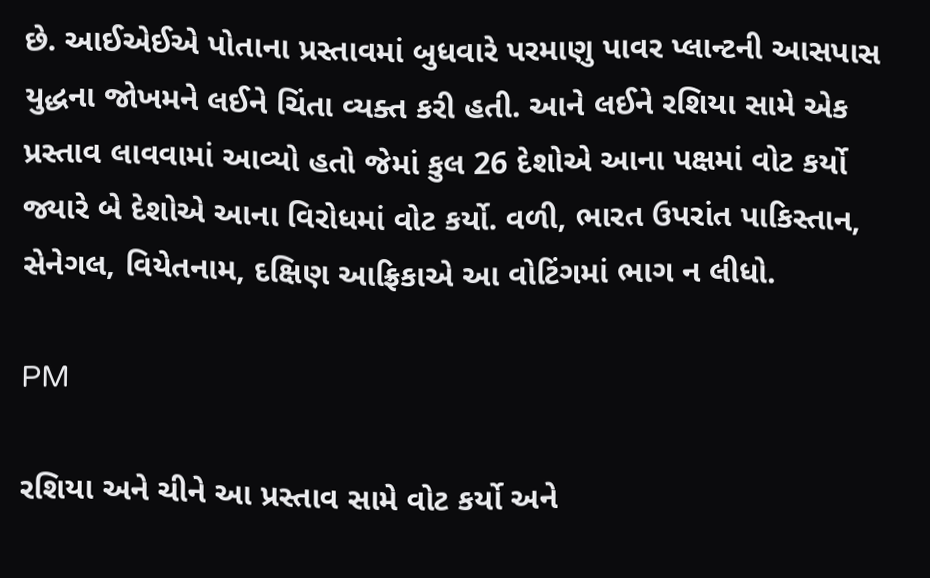છે. આઈએઈએ પોતાના પ્રસ્તાવમાં બુધવારે પરમાણુ પાવર પ્લાન્ટની આસપાસ યુદ્ધના જોખમને લઈને ચિંતા વ્યક્ત કરી હતી. આને લઈને રશિયા સામે એક પ્રસ્તાવ લાવવામાં આવ્યો હતો જેમાં કુલ 26 દેશોએ આના પક્ષમાં વોટ કર્યો જ્યારે બે દેશોએ આના વિરોધમાં વોટ કર્યો. વળી, ભારત ઉપરાંત પાકિસ્તાન, સેનેગલ, વિયેતનામ, દક્ષિણ આફ્રિકાએ આ વોટિંગમાં ભાગ ન લીધો.

PM

રશિયા અને ચીને આ પ્રસ્તાવ સામે વોટ કર્યો અને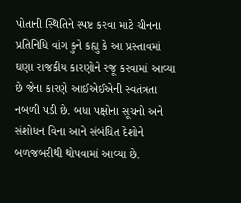પોતાની સ્થિતિને સ્પષ્ટ કરવા માટે ચીનના પ્રતિનિધિ વાંગ કુને કહ્યુ કે આ પ્રસ્તાવમાં ઘણા રાજકીય કારણોને રજૂ કરવામાં આવ્યા છે જેના કારણે આઈએઈએની સ્વતંત્રતા નબળી પડી છે. બધા પક્ષોના સૂચનો અને સંશોધન વિના આને સંબંધિત દેશોને બળજબરીથી થોપવામાં આવ્યા છે.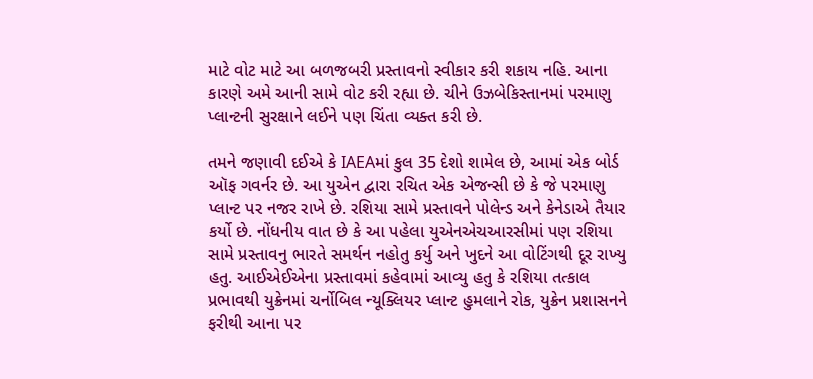માટે વોટ માટે આ બળજબરી પ્રસ્તાવનો સ્વીકાર કરી શકાય નહિ. આના કારણે અમે આની સામે વોટ કરી રહ્યા છે. ચીને ઉઝબેકિસ્તાનમાં પરમાણુ પ્લાન્ટની સુરક્ષાને લઈને પણ ચિંતા વ્યક્ત કરી છે.

તમને જણાવી દઈએ કે IAEAમાં કુલ 35 દેશો શામેલ છે, આમાં એક બોર્ડ ઑફ ગવર્નર છે. આ યુએન દ્વારા રચિત એક એજન્સી છે કે જે પરમાણુ પ્લાન્ટ પર નજર રાખે છે. રશિયા સામે પ્રસ્તાવને પોલેન્ડ અને કેનેડાએ તૈયાર કર્યો છે. નોંધનીય વાત છે કે આ પહેલા યુએનએચઆરસીમાં પણ રશિયા સામે પ્રસ્તાવનુ ભારતે સમર્થન નહોતુ કર્યુ અને ખુદને આ વોટિંગથી દૂર રાખ્યુ હતુ. આઈએઈએના પ્રસ્તાવમાં કહેવામાં આવ્યુ હતુ કે રશિયા તત્કાલ પ્રભાવથી યુક્રેનમાં ચર્નોબિલ ન્યૂક્લિયર પ્લાન્ટ હુમલાને રોક, યુક્રેન પ્રશાસનને ફરીથી આના પર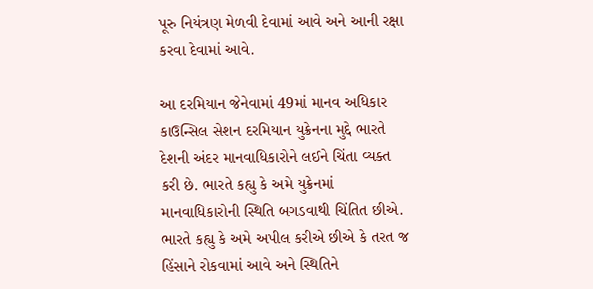પૂરુ નિયંત્રણ મેળવી દેવામાં આવે અને આની રક્ષા કરવા દેવામાં આવે.

આ દરમિયાન જેનેવામાં 49માં માનવ અધિકાર કાઉન્સિલ સેશન દરમિયાન યુક્રેનના મુદ્દે ભારતે દેશની અંદર માનવાધિકારોને લઈને ચિંતા વ્યક્ત કરી છે. ભારતે કહ્યુ કે અમે યુક્રેનમાં માનવાધિકારોની સ્થિતિ બગડવાથી ચિંતિત છીએ. ભારતે કહ્યુ કે અમે અપીલ કરીએ છીએ કે તરત જ હિંસાને રોકવામાં આવે અને સ્થિતિને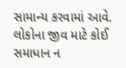સામાન્ય કરવામાં આવે. લોકોના જીવ માટે કોઈ સમાધાન ન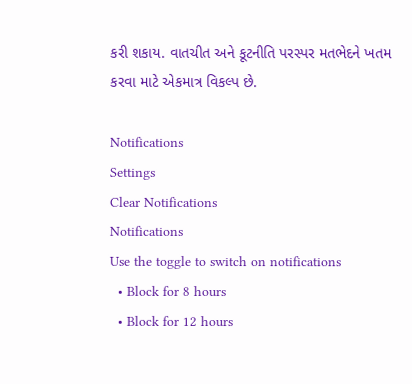કરી શકાય. વાતચીત અને કૂટનીતિ પરસ્પર મતભેદને ખતમ કરવા માટે એકમાત્ર વિકલ્પ છે.

Notifications
Settings
Clear Notifications
Notifications
Use the toggle to switch on notifications
  • Block for 8 hours
  • Block for 12 hours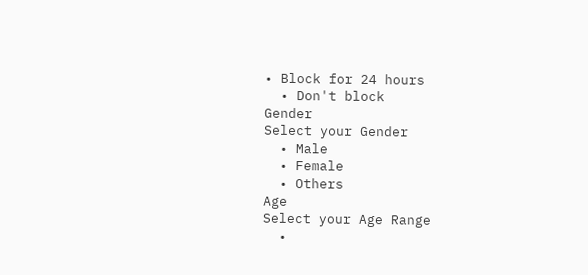• Block for 24 hours
  • Don't block
Gender
Select your Gender
  • Male
  • Female
  • Others
Age
Select your Age Range
  •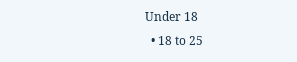Under 18
  • 18 to 25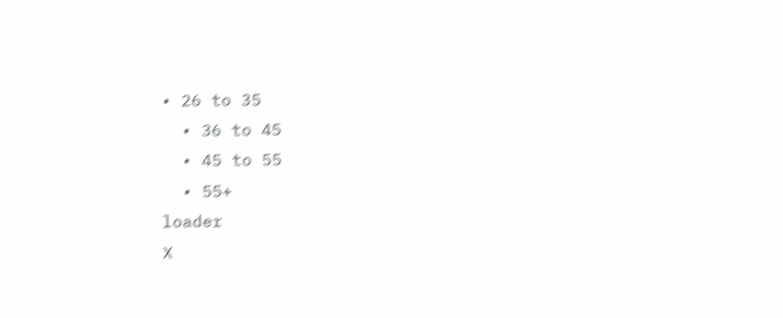• 26 to 35
  • 36 to 45
  • 45 to 55
  • 55+
loader
X